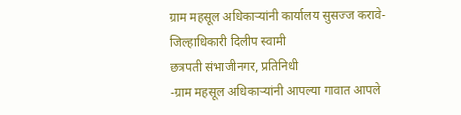ग्राम महसूल अधिकाऱ्यांनी कार्यालय सुसज्ज करावे- जिल्हाधिकारी दिलीप स्वामी
छत्रपती संभाजीनगर, प्रतिनिधी
-ग्राम महसूल अधिकाऱ्यांनी आपल्या गावात आपले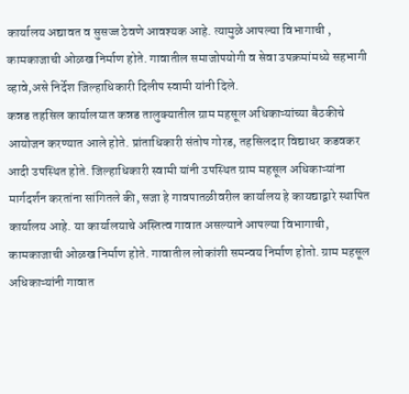कार्यालय अद्यावत व सुसज्ज ठेवणे आवश्यक आहे. त्यामुळे आपल्या विभागाची , कामकाजाची ओळख निर्माण होते. गावातील समाजोपयोगी व सेवा उपक्रमांमध्ये सहभागी व्हावे,असे निर्देश जिल्हाधिकारी दिलीप स्वामी यांनी दिले.
कन्नड तहसिल कार्यालयात कन्नड तालुक्यातील ग्राम महसूल अधिकाऱ्यांच्या बैठकीचे आयोजन करण्यात आले होते. प्रांताधिकारी संतोष गोरड, तहसिलदार विद्याधर कडवकर आदी उपस्थित होते. जिल्हाधिकारी स्वामी यांनी उपस्थित ग्राम महसूल अधिकाऱ्यांना मार्गदर्शन करतांना सांगितले की, सजा हे गावपातळीवरील कार्यालय हे कायद्याद्वारे स्थापित कार्यालय आहे. या कार्यालयाचे अस्तित्व गावात असल्याने आपल्या विभागाची, कामकाजाची ओळख निर्माण होते. गावातील लोकांशी समन्वय निर्माण होतो. ग्राम महसूल अधिकाऱ्यांनी गावात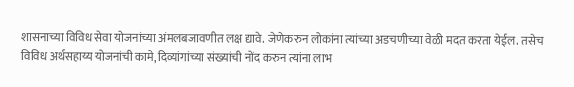शासनाच्या विविध सेवा योजनांच्या अंमलबजावणीत लक्ष द्यावे. जेणेकरुन लोकांना त्यांच्या अडचणीच्या वेळी मदत करता येईल. तसेच विविध अर्थसहाय्य योजनांची कामे, दिव्यांगांच्या संख्यांची नोंद करुन त्यांना लाभ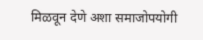मिळवून देणे अशा समाजोपयोगी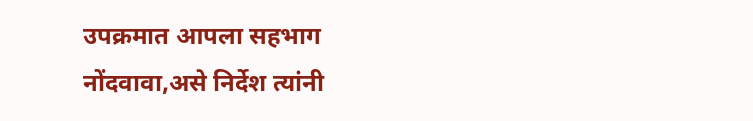उपक्रमात आपला सहभाग नोंदवावा,असे निर्देश त्यांनी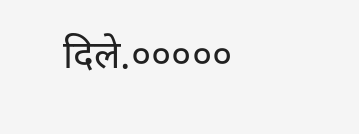दिले.०००००